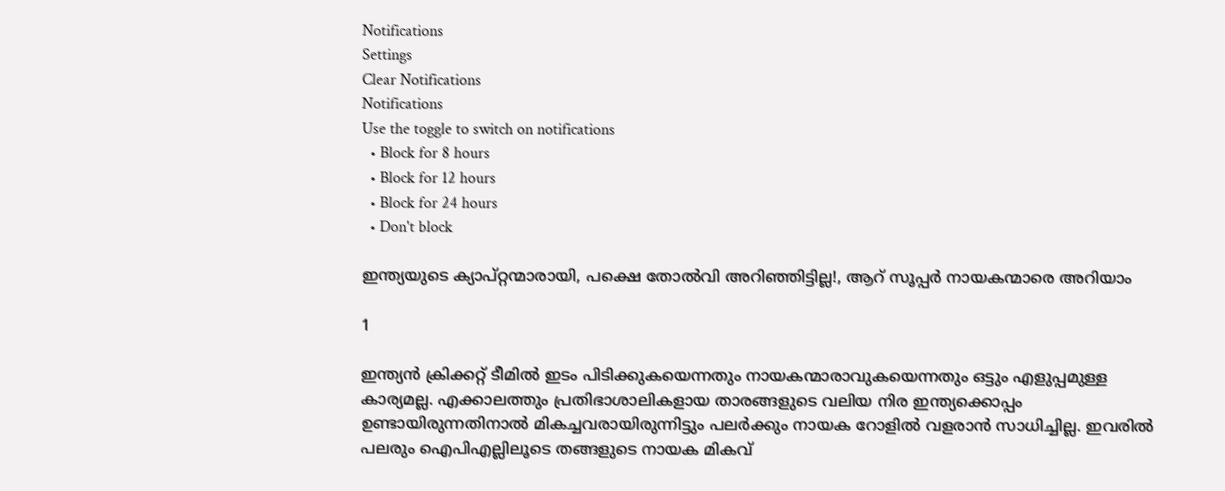Notifications
Settings
Clear Notifications
Notifications
Use the toggle to switch on notifications
  • Block for 8 hours
  • Block for 12 hours
  • Block for 24 hours
  • Don't block

ഇന്ത്യയുടെ ക്യാപ്റ്റന്മാരായി, പക്ഷെ തോല്‍വി അറിഞ്ഞിട്ടില്ല!, ആറ് സൂപ്പര്‍ നായകന്മാരെ അറിയാം

1

ഇന്ത്യന്‍ ക്രിക്കറ്റ് ടീമില്‍ ഇടം പിടിക്കുകയെന്നതും നായകന്മാരാവുകയെന്നതും ഒട്ടും എളുപ്പമുള്ള കാര്യമല്ല. എക്കാലത്തും പ്രതിഭാശാലികളായ താരങ്ങളുടെ വലിയ നിര ഇന്ത്യക്കൊപ്പം ഉണ്ടായിരുന്നതിനാല്‍ മികച്ചവരായിരുന്നിട്ടും പലര്‍ക്കും നായക റോളില്‍ വളരാന്‍ സാധിച്ചില്ല. ഇവരില്‍ പലരും ഐപിഎല്ലിലൂടെ തങ്ങളുടെ നായക മികവ്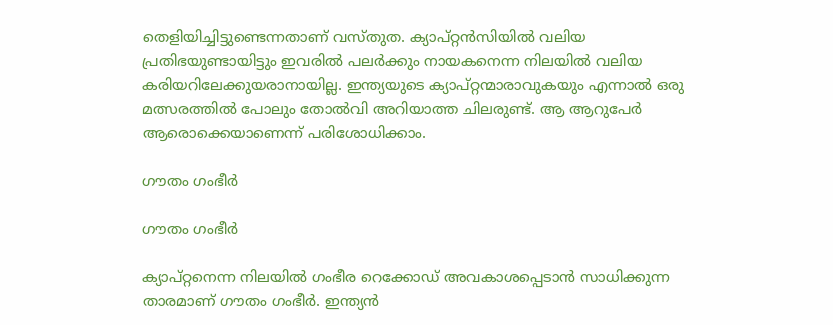തെളിയിച്ചിട്ടുണ്ടെന്നതാണ് വസ്തുത. ക്യാപ്റ്റന്‍സിയില്‍ വലിയ പ്രതിഭയുണ്ടായിട്ടും ഇവരില്‍ പലര്‍ക്കും നായകനെന്ന നിലയില്‍ വലിയ കരിയറിലേക്കുയരാനായില്ല. ഇന്ത്യയുടെ ക്യാപ്റ്റന്മാരാവുകയും എന്നാല്‍ ഒരു മത്സരത്തില്‍ പോലും തോല്‍വി അറിയാത്ത ചിലരുണ്ട്. ആ ആറുപേര്‍ ആരൊക്കെയാണെന്ന് പരിശോധിക്കാം.

ഗൗതം ഗംഭീര്‍

ഗൗതം ഗംഭീര്‍

ക്യാപ്റ്റനെന്ന നിലയില്‍ ഗംഭീര റെക്കോഡ് അവകാശപ്പെടാന്‍ സാധിക്കുന്ന താരമാണ് ഗൗതം ഗംഭീര്‍. ഇന്ത്യന്‍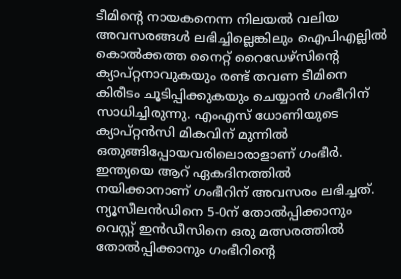ടീമിന്റെ നായകനെന്ന നിലയല്‍ വലിയ അവസരങ്ങള്‍ ലഭിച്ചില്ലെങ്കിലും ഐപിഎല്ലില്‍ കൊല്‍ക്കത്ത നൈറ്റ് റൈഡേഴ്‌സിന്റെ ക്യാപ്റ്റനാവുകയും രണ്ട് തവണ ടീമിനെ കിരീടം ചൂടിപ്പിക്കുകയും ചെയ്യാന്‍ ഗംഭീറിന് സാധിച്ചിരുന്നു. എംഎസ് ധോണിയുടെ ക്യാപ്റ്റന്‍സി മികവിന് മുന്നില്‍ ഒതുങ്ങിപ്പോയവരിലൊരാളാണ് ഗംഭീര്‍. ഇന്ത്യയെ ആറ് ഏകദിനത്തില്‍ നയിക്കാനാണ് ഗംഭീറിന് അവസരം ലഭിച്ചത്. ന്യൂസീലന്‍ഡിനെ 5-0ന് തോല്‍പ്പിക്കാനും വെസ്റ്റ് ഇന്‍ഡീസിനെ ഒരു മത്സരത്തില്‍ തോല്‍പ്പിക്കാനും ഗംഭീറിന്റെ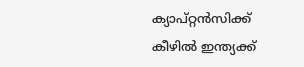ക്യാപ്റ്റന്‍സിക്ക് കീഴില്‍ ഇന്ത്യക്ക്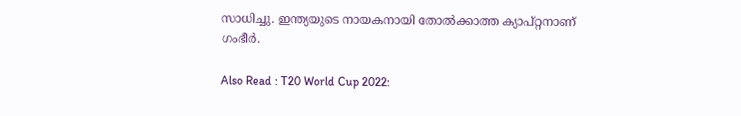സാധിച്ചു. ഇന്ത്യയുടെ നായകനായി തോല്‍ക്കാത്ത ക്യാപ്റ്റനാണ് ഗംഭീര്‍.

Also Read : T20 World Cup 2022: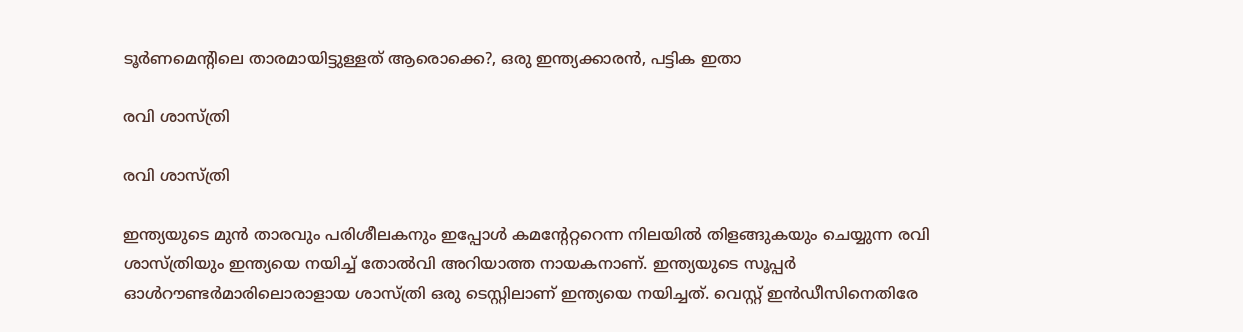ടൂര്‍ണമെന്റിലെ താരമായിട്ടുള്ളത് ആരൊക്കെ?, ഒരു ഇന്ത്യക്കാരന്‍, പട്ടിക ഇതാ

രവി ശാസ്ത്രി

രവി ശാസ്ത്രി

ഇന്ത്യയുടെ മുന്‍ താരവും പരിശീലകനും ഇപ്പോള്‍ കമന്റേറ്ററെന്ന നിലയില്‍ തിളങ്ങുകയും ചെയ്യുന്ന രവി ശാസ്ത്രിയും ഇന്ത്യയെ നയിച്ച് തോല്‍വി അറിയാത്ത നായകനാണ്. ഇന്ത്യയുടെ സൂപ്പര്‍ ഓള്‍റൗണ്ടര്‍മാരിലൊരാളായ ശാസ്ത്രി ഒരു ടെസ്റ്റിലാണ് ഇന്ത്യയെ നയിച്ചത്. വെസ്റ്റ് ഇന്‍ഡീസിനെതിരേ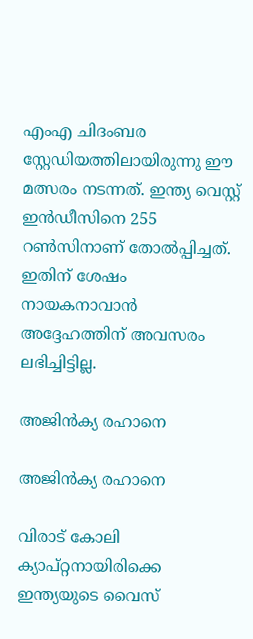എംഎ ചിദംബര സ്റ്റേഡിയത്തിലായിരുന്നു ഈ മത്സരം നടന്നത്. ഇന്ത്യ വെസ്റ്റ് ഇന്‍ഡീസിനെ 255 റണ്‍സിനാണ് തോല്‍പ്പിച്ചത്. ഇതിന് ശേഷം നായകനാവാന്‍ അദ്ദേഹത്തിന് അവസരം ലഭിച്ചിട്ടില്ല.

അജിന്‍ക്യ രഹാനെ

അജിന്‍ക്യ രഹാനെ

വിരാട് കോലി ക്യാപ്റ്റനായിരിക്കെ ഇന്ത്യയുടെ വൈസ്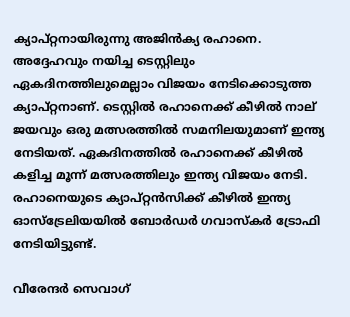ക്യാപ്റ്റനായിരുന്നു അജിന്‍ക്യ രഹാനെ. അദ്ദേഹവും നയിച്ച ടെസ്റ്റിലും ഏകദിനത്തിലുമെല്ലാം വിജയം നേടിക്കൊടുത്ത ക്യാപ്റ്റനാണ്. ടെസ്റ്റില്‍ രഹാനെക്ക് കീഴില്‍ നാല് ജയവും ഒരു മത്സരത്തില്‍ സമനിലയുമാണ് ഇന്ത്യ നേടിയത്. ഏകദിനത്തില്‍ രഹാനെക്ക് കീഴില്‍ കളിച്ച മൂന്ന് മത്സരത്തിലും ഇന്ത്യ വിജയം നേടി. രഹാനെയുടെ ക്യാപ്റ്റന്‍സിക്ക് കീഴില്‍ ഇന്ത്യ ഓസ്‌ട്രേലിയയില്‍ ബോര്‍ഡര്‍ ഗവാസ്‌കര്‍ ട്രോഫി നേടിയിട്ടുണ്ട്.

വീരേന്ദര്‍ സെവാഗ്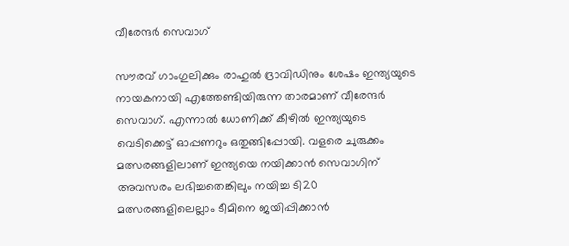വീരേന്ദര്‍ സെവാഗ്

സൗരവ് ഗാംഗുലിക്കും രാഹുല്‍ ദ്രാവിഡിനും ശേഷം ഇന്ത്യയുടെ നായകനായി എത്തേണ്ടിയിരുന്ന താരമാണ് വീരേന്ദര്‍ സെവാഗ്. എന്നാല്‍ ധോണിക്ക് കീഴില്‍ ഇന്ത്യയുടെ വെടിക്കെട്ട് ഓപ്പണറും ഒതുങ്ങിപ്പോയി. വളരെ ചുരുക്കം മത്സരങ്ങളിലാണ് ഇന്ത്യയെ നയിക്കാന്‍ സെവാഗിന് അവസരം ലഭിച്ചതെങ്കിലും നയിച്ച ടി20 മത്സരങ്ങളിലെല്ലാം ടീമിനെ ജയിപ്പിക്കാന്‍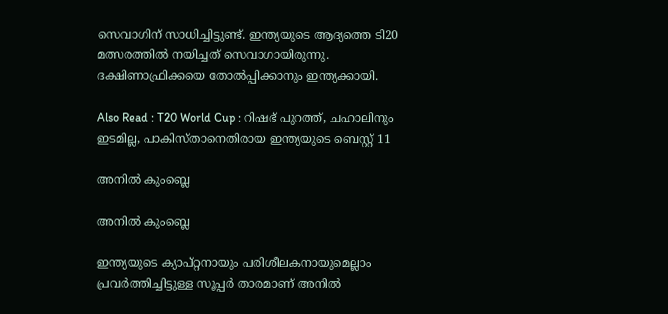സെവാഗിന് സാധിച്ചിട്ടുണ്ട്. ഇന്ത്യയുടെ ആദ്യത്തെ ടി20 മത്സരത്തില്‍ നയിച്ചത് സെവാഗായിരുന്നു. ദക്ഷിണാഫ്രിക്കയെ തോല്‍പ്പിക്കാനും ഇന്ത്യക്കായി.

Also Read : T20 World Cup : റിഷഭ് പുറത്ത്, ചഹാലിനും ഇടമില്ല, പാകിസ്താനെതിരായ ഇന്ത്യയുടെ ബെസ്റ്റ് 11

അനില്‍ കുംബ്ലെ

അനില്‍ കുംബ്ലെ

ഇന്ത്യയുടെ ക്യാപ്റ്റനായും പരിശീലകനായുമെല്ലാം പ്രവര്‍ത്തിച്ചിട്ടുള്ള സൂപ്പര്‍ താരമാണ് അനില്‍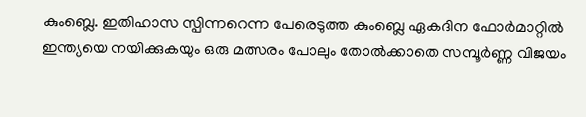കുംബ്ലെ. ഇതിഹാസ സ്പിന്നറെന്ന പേരെടുത്ത കുംബ്ലെ ഏകദിന ഫോര്‍മാറ്റില്‍ ഇന്ത്യയെ നയിക്കുകയും ഒരു മത്സരം പോലും തോല്‍ക്കാതെ സമ്പൂര്‍ണ്ണ വിജയം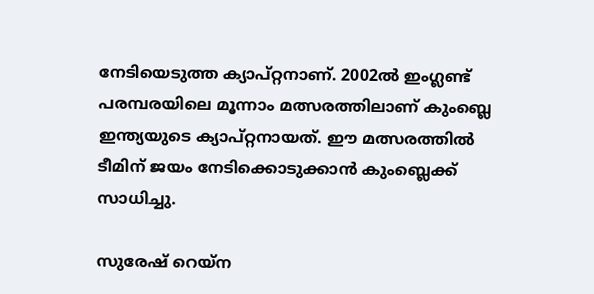നേടിയെടുത്ത ക്യാപ്റ്റനാണ്. 2002ല്‍ ഇംഗ്ലണ്ട് പരമ്പരയിലെ മൂന്നാം മത്സരത്തിലാണ് കുംബ്ലെ ഇന്ത്യയുടെ ക്യാപ്റ്റനായത്. ഈ മത്സരത്തില്‍ ടീമിന് ജയം നേടിക്കൊടുക്കാന്‍ കുംബ്ലെക്ക് സാധിച്ചു.

സുരേഷ് റെയ്‌ന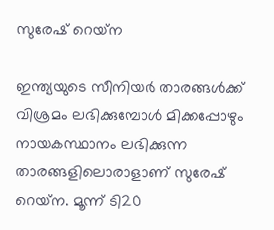സുരേഷ് റെയ്‌ന

ഇന്ത്യയുടെ സീനിയര്‍ താരങ്ങള്‍ക്ക് വിശ്രമം ലഭിക്കുമ്പോള്‍ മിക്കപ്പോഴും നായകസ്ഥാനം ലഭിക്കുന്ന താരങ്ങളിലൊരാളാണ് സുരേഷ് റെയ്‌ന. മൂന്ന് ടി20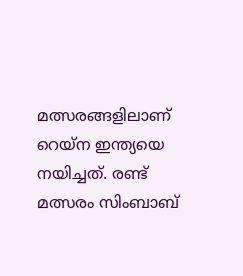മത്സരങ്ങളിലാണ് റെയ്‌ന ഇന്ത്യയെ നയിച്ചത്. രണ്ട് മത്സരം സിംബാബ്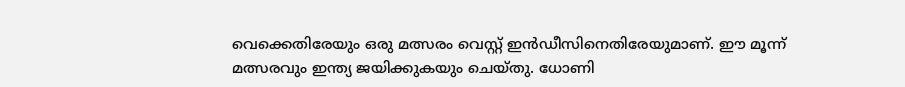വെക്കെതിരേയും ഒരു മത്സരം വെസ്റ്റ് ഇന്‍ഡീസിനെതിരേയുമാണ്. ഈ മൂന്ന് മത്സരവും ഇന്ത്യ ജയിക്കുകയും ചെയ്തു. ധോണി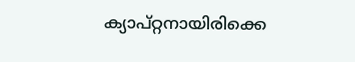ക്യാപ്റ്റനായിരിക്കെ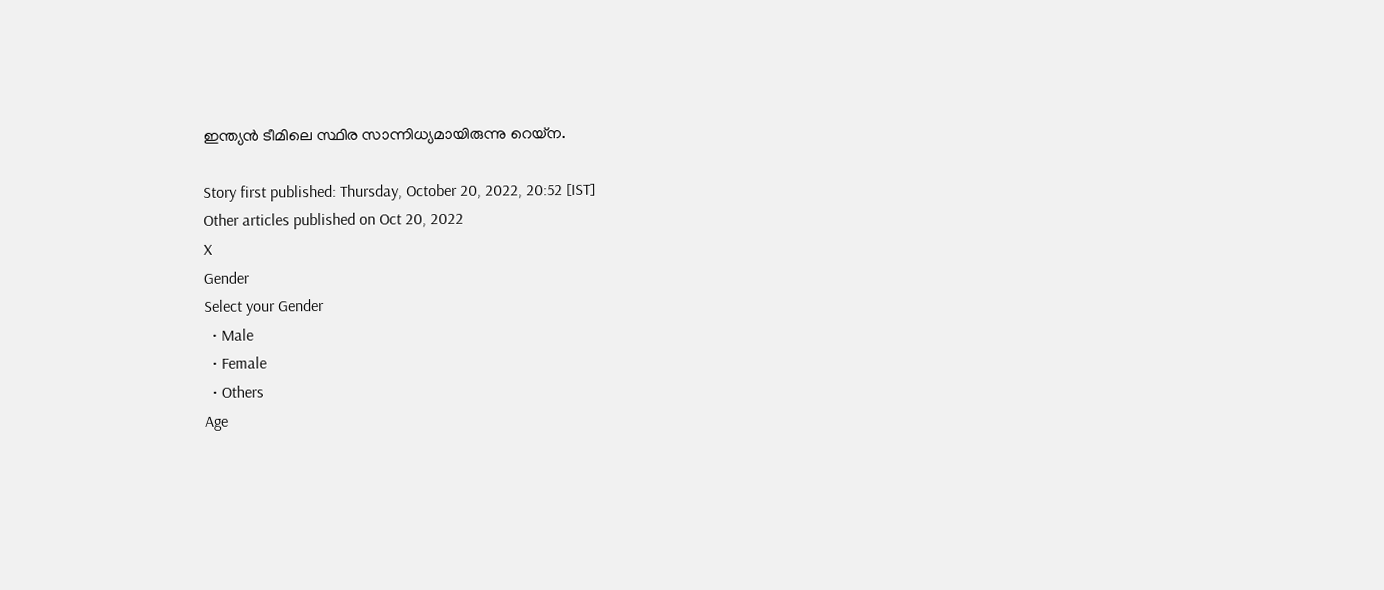ഇന്ത്യന്‍ ടീമിലെ സ്ഥിര സാന്നിധ്യമായിരുന്നു റെയ്‌ന.

Story first published: Thursday, October 20, 2022, 20:52 [IST]
Other articles published on Oct 20, 2022
X
Gender
Select your Gender
  • Male
  • Female
  • Others
Age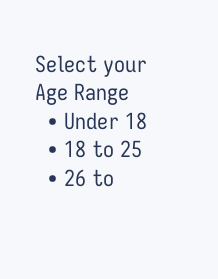Select your Age Range
  • Under 18
  • 18 to 25
  • 26 to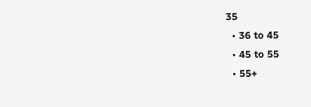35
  • 36 to 45
  • 45 to 55
  • 55+